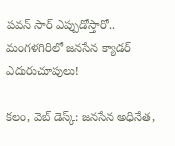పవన్ సార్ ఎప్పుడోస్తారో.. మంగళగిరిలో జనసేన క్యాడర్ ఎదురుచూపులు!

కలం, వెబ్ డెస్క్: జనసేన అధినేత,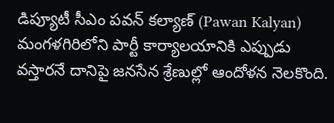డిప్యూటీ సీఎం పవన్ కల్యాణ్ (Pawan Kalyan) మంగళగిరిలోని పార్టీ కార్యాలయానికి ఎప్పుడు వస్తారనే దానిపై జనసేన శ్రేణుల్లో ఆందోళన నెలకొంది.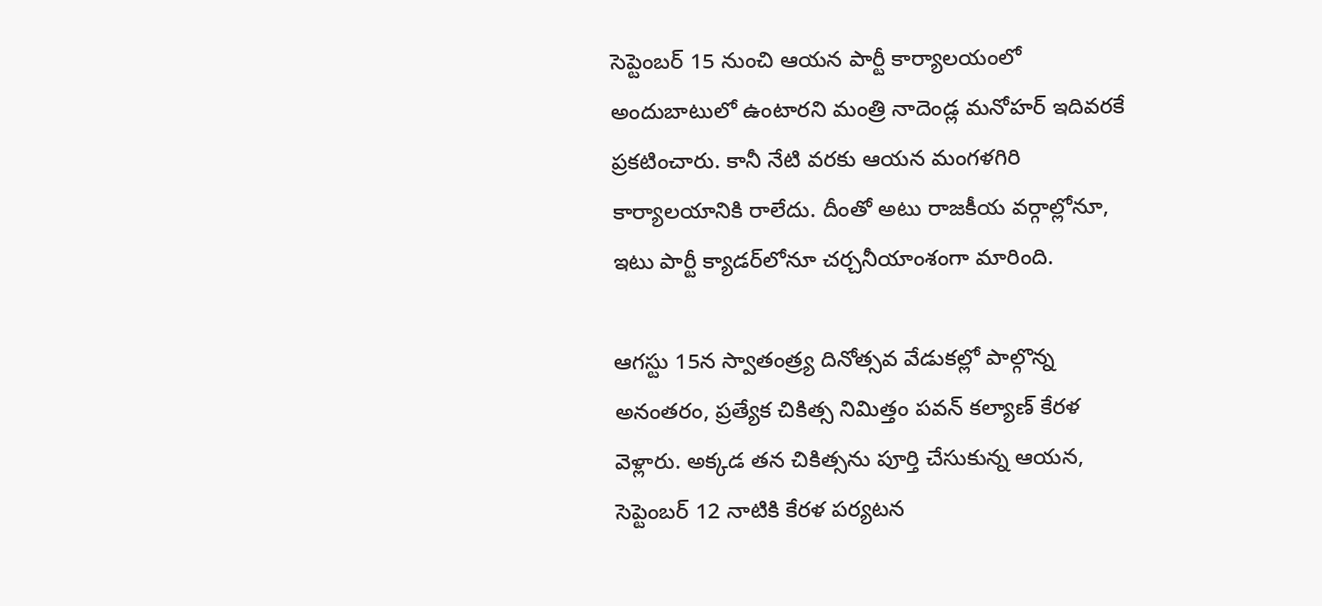సెప్టెంబర్ 15 నుంచి ఆయన పార్టీ కార్యాలయంలో అందుబాటులో ఉంటారని మంత్రి నాదెండ్ల మనోహర్ ఇదివరకే ప్రకటించారు. కానీ నేటి వరకు ఆయన మంగళగిరి కార్యాలయానికి రాలేదు. దీంతో అటు రాజకీయ వర్గాల్లోనూ, ఇటు పార్టీ క్యాడర్‌లోనూ చర్చనీయాంశంగా మారింది.

ఆగస్టు 15న స్వాతంత్ర్య దినోత్సవ వేడుకల్లో పాల్గొన్న అనంతరం, ప్రత్యేక చికిత్స నిమిత్తం పవన్ కల్యాణ్ కేరళ వెళ్లారు. అక్కడ తన చికిత్సను పూర్తి చేసుకున్న ఆయన, సెప్టెంబర్ 12 నాటికి కేరళ పర్యటన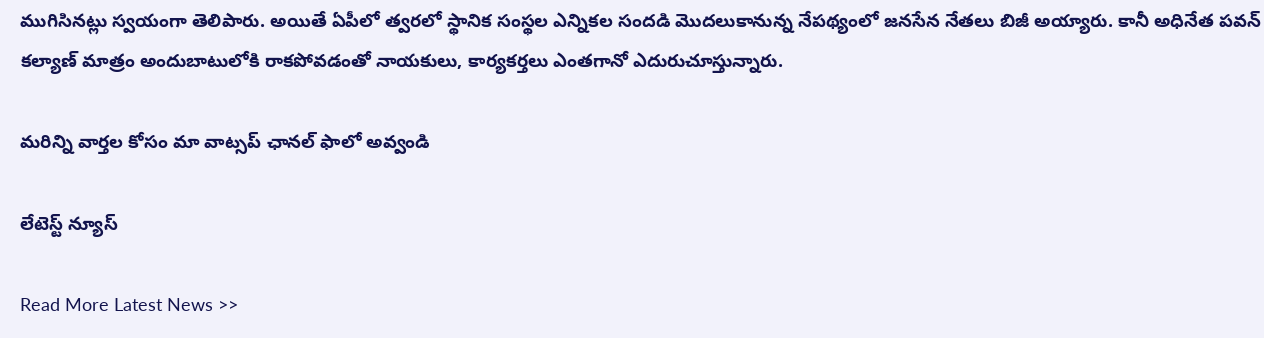ముగిసినట్లు స్వయంగా తెలిపారు. అయితే ఏపీలో త్వరలో స్థానిక సంస్థల ఎన్నికల సందడి మొదలుకానున్న నేపథ్యంలో జనసేన నేతలు బిజీ అయ్యారు. కానీ అధినేత పవన్ కల్యాణ్ మాత్రం అందుబాటులోకి రాకపోవడంతో నాయకులు, కార్యకర్తలు ఎంతగానో ఎదురుచూస్తున్నారు.

మ‌రిన్ని వార్త‌ల కోసం మా వాట్స‌ప్ ఛాన‌ల్ ఫాలో అవ్వండి

లేటెస్ట్ న్యూస్‌

Read More Latest News >>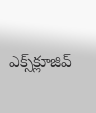ఎక్స్‌క్లూజివ్‌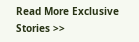Read More Exclusive Stories >>